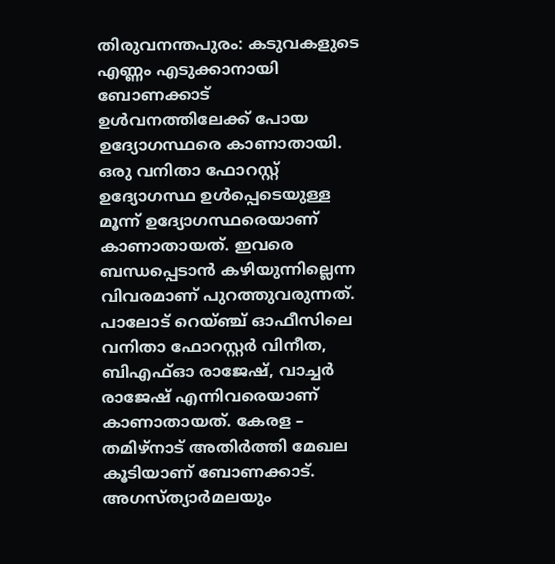തിരുവനന്തപുരം: കടുവകളുടെ എണ്ണം എടുക്കാനായി ബോണക്കാട് ഉൾവനത്തിലേക്ക് പോയ ഉദ്യോഗസ്ഥരെ കാണാതായി. ഒരു വനിതാ ഫോറസ്റ്റ് ഉദ്യോഗസ്ഥ ഉൾപ്പെടെയുള്ള മൂന്ന് ഉദ്യോഗസ്ഥരെയാണ് കാണാതായത്. ഇവരെ ബന്ധപ്പെടാൻ കഴിയുന്നില്ലെന്ന വിവരമാണ് പുറത്തുവരുന്നത്. പാലോട് റെയ്ഞ്ച് ഓഫീസിലെ വനിതാ ഫോറസ്റ്റർ വിനീത, ബിഎഫ്ഓ രാജേഷ്, വാച്ചർ രാജേഷ് എന്നിവരെയാണ് കാണാതായത്. കേരള – തമിഴ്നാട് അതിർത്തി മേഖല കൂടിയാണ് ബോണക്കാട്.
അഗസ്ത്യാർമലയും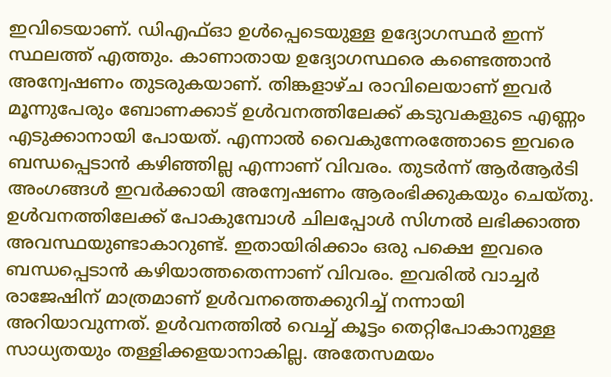ഇവിടെയാണ്. ഡിഎഫ്ഓ ഉൾപ്പെടെയുള്ള ഉദ്യോഗസ്ഥർ ഇന്ന് സ്ഥലത്ത് എത്തും. കാണാതായ ഉദ്യോഗസ്ഥരെ കണ്ടെത്താൻ അന്വേഷണം തുടരുകയാണ്. തിങ്കളാഴ്ച രാവിലെയാണ് ഇവർ മൂന്നുപേരും ബോണക്കാട് ഉൾവനത്തിലേക്ക് കടുവകളുടെ എണ്ണം എടുക്കാനായി പോയത്. എന്നാൽ വൈകുന്നേരത്തോടെ ഇവരെ ബന്ധപ്പെടാൻ കഴിഞ്ഞില്ല എന്നാണ് വിവരം. തുടർന്ന് ആർആർടി അംഗങ്ങൾ ഇവർക്കായി അന്വേഷണം ആരംഭിക്കുകയും ചെയ്തു.
ഉൾവനത്തിലേക്ക് പോകുമ്പോൾ ചിലപ്പോൾ സിഗ്നൽ ലഭിക്കാത്ത അവസ്ഥയുണ്ടാകാറുണ്ട്. ഇതായിരിക്കാം ഒരു പക്ഷെ ഇവരെ ബന്ധപ്പെടാൻ കഴിയാത്തതെന്നാണ് വിവരം. ഇവരിൽ വാച്ചർ രാജേഷിന് മാത്രമാണ് ഉൾവനത്തെക്കുറിച്ച് നന്നായി അറിയാവുന്നത്. ഉൾവനത്തിൽ വെച്ച് കൂട്ടം തെറ്റിപോകാനുള്ള സാധ്യതയും തള്ളിക്കളയാനാകില്ല. അതേസമയം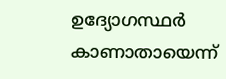ഉദ്യോഗസ്ഥർ കാണാതായെന്ന്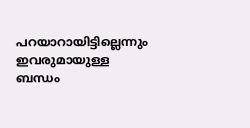പറയാറായിട്ടില്ലെന്നും ഇവരുമായുള്ള ബന്ധം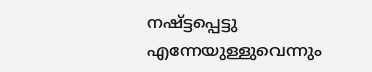നഷ്ട്ടപ്പെട്ടു എന്നേയുള്ളുവെന്നും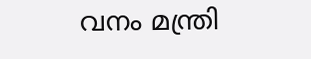വനം മന്ത്രി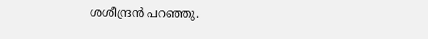ശശീന്ദ്രൻ പറഞ്ഞു.